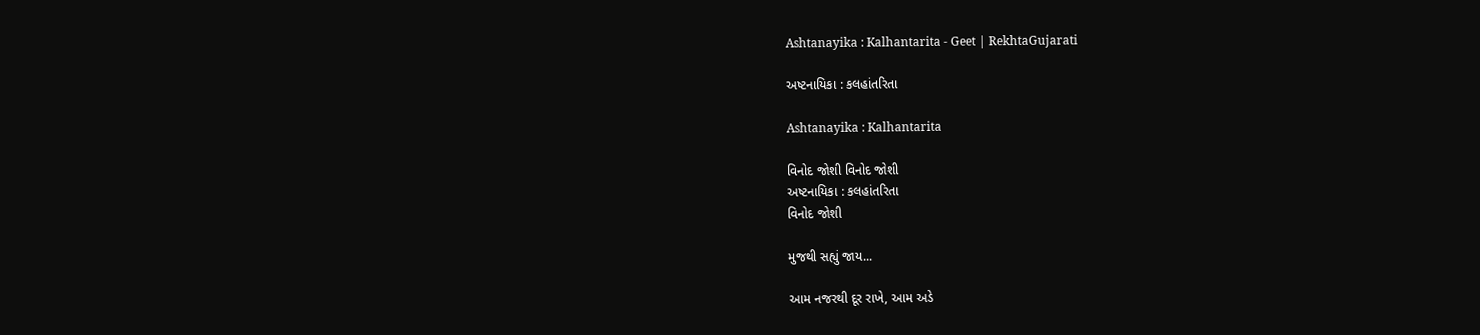Ashtanayika : Kalhantarita - Geet | RekhtaGujarati

અષ્ટનાયિકા : કલહાંતરિતા

Ashtanayika : Kalhantarita

વિનોદ જોશી વિનોદ જોશી
અષ્ટનાયિકા : કલહાંતરિતા
વિનોદ જોશી

મુજથી સહ્યું જાય...

આમ નજરથી દૂર રાખે, આમ અડે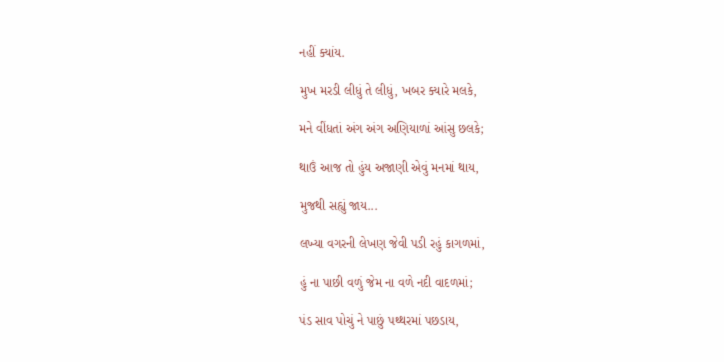નહીં ક્યાંય.

મુખ મરડી લીધું તે લીધું, ખબર ક્યારે મલકે,

મને વીંધતાં અંગ અંગ અણિયાળાં આંસુ છલકે;

થાઉં આજ તો હુંય અજાણી એવું મનમાં થાય,

મુજથી સહ્યું જાય...

લખ્યા વગરની લેખણ જેવી પડી રહું કાગળમાં,

હું ના પાછી વળું જેમ ના વળે નદી વાદળમાં;

પંડ સાવ પોચું ને પાછું પથ્થરમાં પછડાય,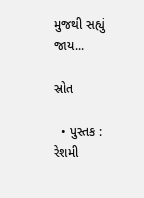મુજથી સહ્યું જાય...

સ્રોત

  • પુસ્તક : રેશમી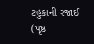ટહુકાની રજાઈ (પૃષ્ઠ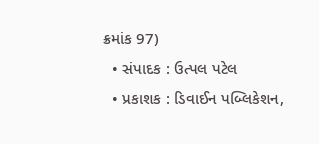ક્રમાંક 97)
  • સંપાદક : ઉત્પલ પટેલ
  • પ્રકાશક : ડિવાઈન પબ્લિકેશન,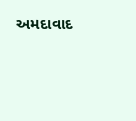અમદાવાદ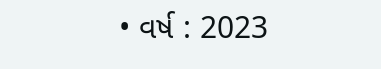• વર્ષ : 2023